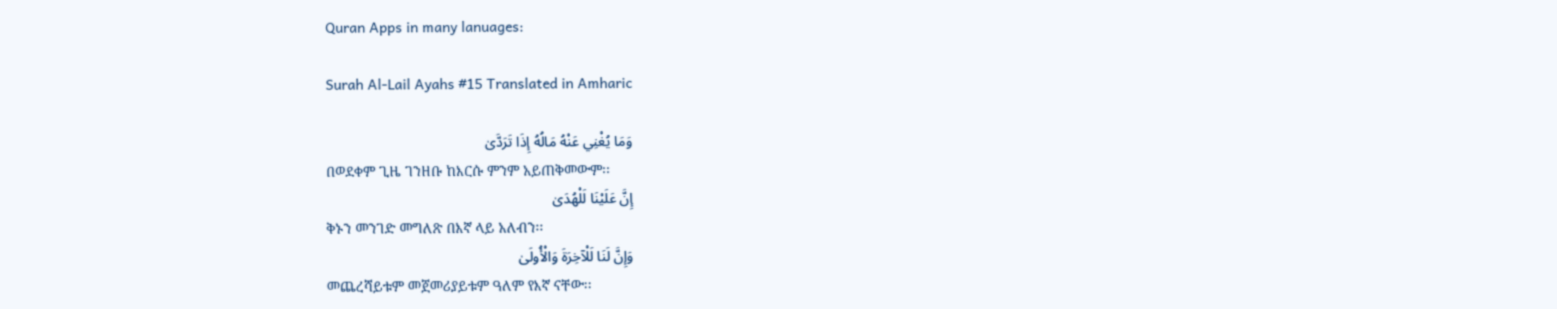Quran Apps in many lanuages:

Surah Al-Lail Ayahs #15 Translated in Amharic

وَمَا يُغْنِي عَنْهُ مَالُهُ إِذَا تَرَدَّىٰ
በወደቀም ጊዜ ገንዘቡ ከእርሱ ምንም አይጠቅመውም፡፡
إِنَّ عَلَيْنَا لَلْهُدَىٰ
ቅኑን መንገድ መግለጽ በእኛ ላይ አለብን፡፡
وَإِنَّ لَنَا لَلْآخِرَةَ وَالْأُولَىٰ
መጨረሻይቱም መጀመሪያይቱም ዓለም የእኛ ናቸው፡፡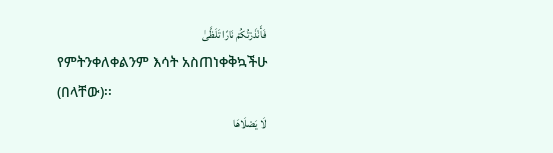فَأَنْذَرْتُكُمْ نَارًا تَلَظَّىٰ
የምትንቀለቀልንም እሳት አስጠነቀቅኳችሁ (በላቸው)፡፡
لَا يَصْلَاهَا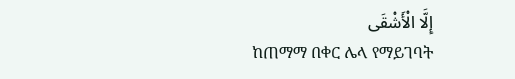إِلَّا الْأَشْقَى
ከጠማማ በቀር ሌላ የማይገባት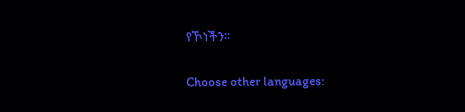የኾነችን፡፡

Choose other languages: